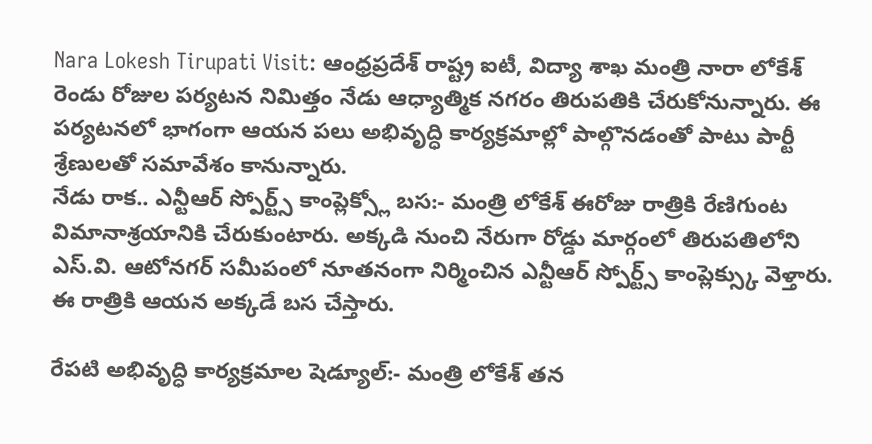Nara Lokesh Tirupati Visit: ఆంధ్రప్రదేశ్ రాష్ట్ర ఐటీ, విద్యా శాఖ మంత్రి నారా లోకేశ్ రెండు రోజుల పర్యటన నిమిత్తం నేడు ఆధ్యాత్మిక నగరం తిరుపతికి చేరుకోనున్నారు. ఈ పర్యటనలో భాగంగా ఆయన పలు అభివృద్ధి కార్యక్రమాల్లో పాల్గొనడంతో పాటు పార్టీ శ్రేణులతో సమావేశం కానున్నారు.
నేడు రాక.. ఎన్టీఆర్ స్పోర్ట్స్ కాంప్లెక్స్లో బస:- మంత్రి లోకేశ్ ఈరోజు రాత్రికి రేణిగుంట విమానాశ్రయానికి చేరుకుంటారు. అక్కడి నుంచి నేరుగా రోడ్డు మార్గంలో తిరుపతిలోని ఎస్.వి. ఆటోనగర్ సమీపంలో నూతనంగా నిర్మించిన ఎన్టీఆర్ స్పోర్ట్స్ కాంప్లెక్స్కు వెళ్తారు. ఈ రాత్రికి ఆయన అక్కడే బస చేస్తారు.

రేపటి అభివృద్ధి కార్యక్రమాల షెడ్యూల్:- మంత్రి లోకేశ్ తన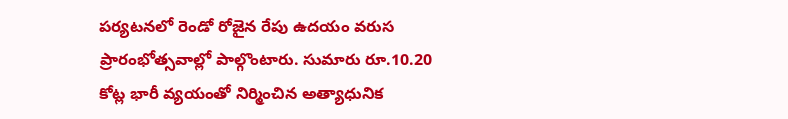పర్యటనలో రెండో రోజైన రేపు ఉదయం వరుస ప్రారంభోత్సవాల్లో పాల్గొంటారు. సుమారు రూ.10.20 కోట్ల భారీ వ్యయంతో నిర్మించిన అత్యాధునిక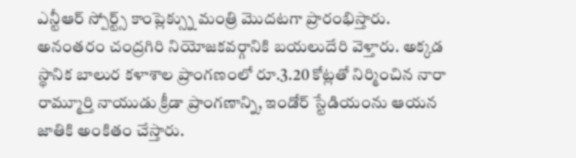ఎన్టీఆర్ స్పోర్ట్స్ కాంప్లెక్స్ను మంత్రి మొదటగా ప్రారంభిస్తారు. అనంతరం చంద్రగిరి నియోజకవర్గానికి బయలుదేరి వెళ్తారు. అక్కడ స్థానిక బాలుర కళాశాల ప్రాంగణంలో రూ.3.20 కోట్లతో నిర్మించిన నారా రామ్మూర్తి నాయుడు క్రీడా ప్రాంగణాన్ని, ఇండోర్ స్టేడియంను ఆయన జాతికి అంకితం చేస్తారు.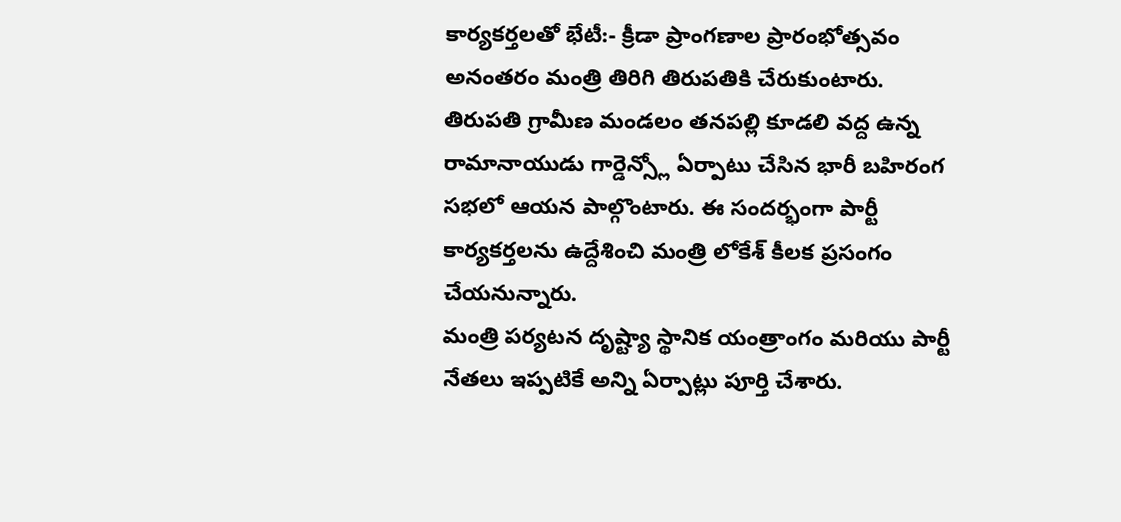కార్యకర్తలతో భేటీ:- క్రీడా ప్రాంగణాల ప్రారంభోత్సవం అనంతరం మంత్రి తిరిగి తిరుపతికి చేరుకుంటారు. తిరుపతి గ్రామీణ మండలం తనపల్లి కూడలి వద్ద ఉన్న రామానాయుడు గార్డెన్స్లో ఏర్పాటు చేసిన భారీ బహిరంగ సభలో ఆయన పాల్గొంటారు. ఈ సందర్భంగా పార్టీ కార్యకర్తలను ఉద్దేశించి మంత్రి లోకేశ్ కీలక ప్రసంగం చేయనున్నారు.
మంత్రి పర్యటన దృష్ట్యా స్థానిక యంత్రాంగం మరియు పార్టీ నేతలు ఇప్పటికే అన్ని ఏర్పాట్లు పూర్తి చేశారు.